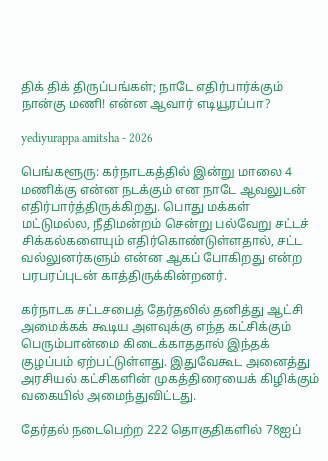திக் திக் திருப்பங்கள்; நாடே எதிர்பார்க்கும் நான்கு மணி! என்ன ஆவார் எடியூரப்பா?

yediyurappa amitsha - 2026

பெங்களூரு: கர்நாடகத்தில் இன்று மாலை 4 மணிக்கு என்ன நடக்கும் என நாடே ஆவலுடன் எதிர்பார்த்திருக்கிறது. பொது மக்கள் மட்டுமல்ல, நீதிமன்றம் சென்று பல்வேறு சட்டச் சிக்கல்களையும் எதிர்கொண்டுள்ளதால், சட்ட வல்லுனர்களும் என்ன ஆகப் போகிறது என்ற பரபரப்புடன் காத்திருக்கின்றனர்.

கர்நாடக சட்டசபைத் தேர்தலில் தனித்து ஆட்சி அமைக்கக் கூடிய அளவுக்கு எந்த கட்சிக்கும் பெரும்பான்மை கிடைக்காததால் இந்தக் குழப்பம் ஏற்பட்டுள்ளது. இதுவேகூட அனைத்து அரசியல் கட்சிகளின் முகத்திரையைக் கிழிக்கும் வகையில் அமைந்துவிட்டது.

தேர்தல் நடைபெற்ற 222 தொகுதிகளில் 78ஐப்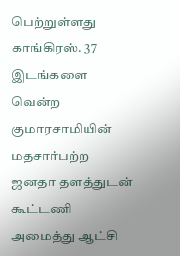பெற்றுள்ளது காங்கிரஸ். 37 இடங்களை வென்ற குமாரசாமியின் மதசார்பற்ற ஜனதா தளத்துடன் கூட்டணி அமைத்து ஆட்சி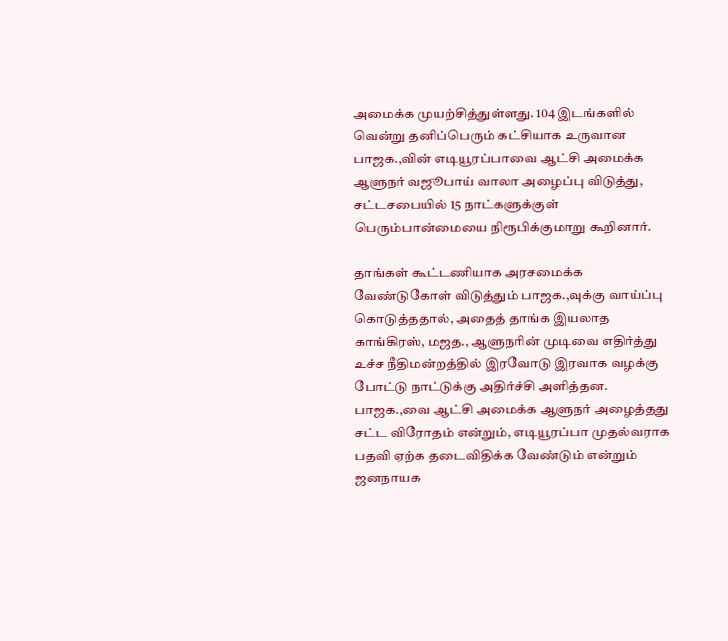அமைக்க முயற்சித்துள்ளது. 104 இடங்களில் வென்று தனிப்பெரும் கட்சியாக உருவான பாஜக.,வின் எடியூரப்பாவை ஆட்சி அமைக்க ஆளுநர் வஜூபாய் வாலா அழைப்பு விடுத்து, சட்டசபையில் 15 நாட்களுக்குள் பெரும்பான்மையை நிரூபிக்குமாறு கூறினார்.

தாங்கள் கூட்டணியாக அரசமைக்க வேண்டுகோள் விடுத்தும் பாஜக.,வுக்கு வாய்ப்பு கொடுத்ததால், அதைத் தாங்க இயலாத காங்கிரஸ், மஜத., ஆளுநரின் முடிவை எதிர்த்து உச்ச நீதிமன்றத்தில் இரவோடு இரவாக வழக்கு போட்டு நாட்டுக்கு அதிர்ச்சி அளித்தன. பாஜக.,வை ஆட்சி அமைக்க ஆளுநர் அழைத்தது சட்ட விரோதம் என்றும், எடியூரப்பா முதல்வராக பதவி ஏற்க தடைவிதிக்க வேண்டும் என்றும் ஜனநாயக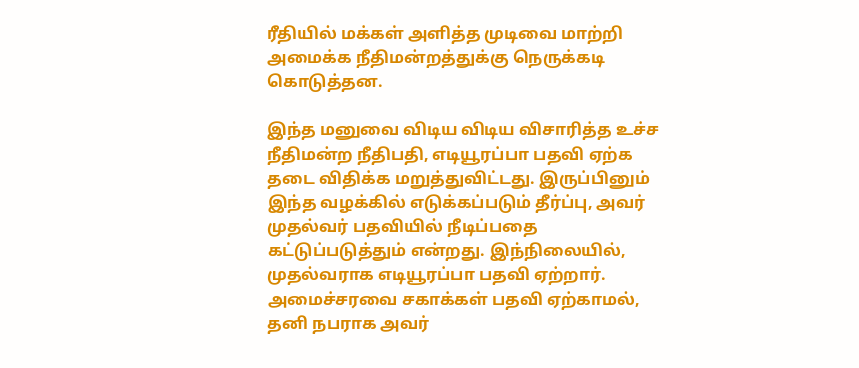ரீதியில் மக்கள் அளித்த முடிவை மாற்றி அமைக்க நீதிமன்றத்துக்கு நெருக்கடி கொடுத்தன.

இந்த மனுவை விடிய விடிய விசாரித்த உச்ச நீதிமன்ற நீதிபதி, எடியூரப்பா பதவி ஏற்க தடை விதிக்க மறுத்துவிட்டது. இருப்பினும் இந்த வழக்கில் எடுக்கப்படும் தீர்ப்பு, அவர் முதல்வர் பதவியில் நீடிப்பதை கட்டுப்படுத்தும் என்றது. இந்நிலையில், முதல்வராக எடியூரப்பா பதவி ஏற்றார். அமைச்சரவை சகாக்கள் பதவி ஏற்காமல், தனி நபராக அவர்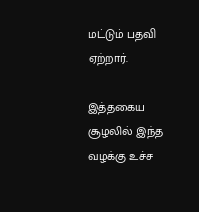மட்டும் பதவி ஏற்றார்.

இத்தகைய சூழலில் இந்த வழக்கு உச்ச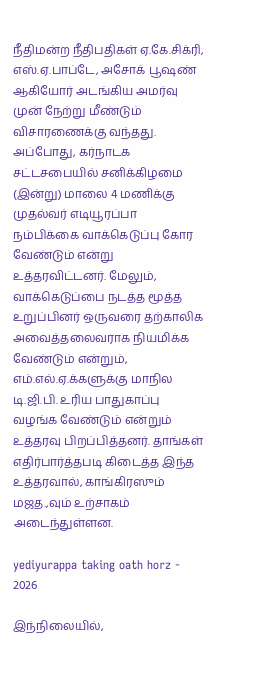நீதிமன்ற நீதிபதிகள் ஏ.கே.சிக்ரி, எஸ்.ஏ.பாப்டே, அசோக் பூஷண் ஆகியோர் அடங்கிய அமர்வு முன் நேற்று மீண்டும் விசாரணைக்கு வந்தது. அப்போது, கர்நாடக சட்டசபையில் சனிக்கிழமை (இன்று) மாலை 4 மணிக்கு முதல்வர் எடியூரப்பா நம்பிக்கை வாக்கெடுப்பு கோர வேண்டும் என்று உத்தரவிட்டனர். மேலும், வாக்கெடுப்பை நடத்த மூத்த உறுப்பினர் ஒருவரை தற்காலிக அவைத்தலைவராக நியமிக்க வேண்டும் என்றும், எம்.எல்.ஏ.க்களுக்கு மாநில டி.ஜி.பி. உரிய பாதுகாப்பு வழங்க வேண்டும் என்றும் உத்தரவு பிறப்பித்தனர். தாங்கள் எதிர்பார்த்தபடி கிடைத்த இந்த உத்தரவால், காங்கிரஸும் மஜத.,வும் உற்சாகம் அடைந்துள்ளன.

yediyurappa taking oath horz - 2026

இந்நிலையில்,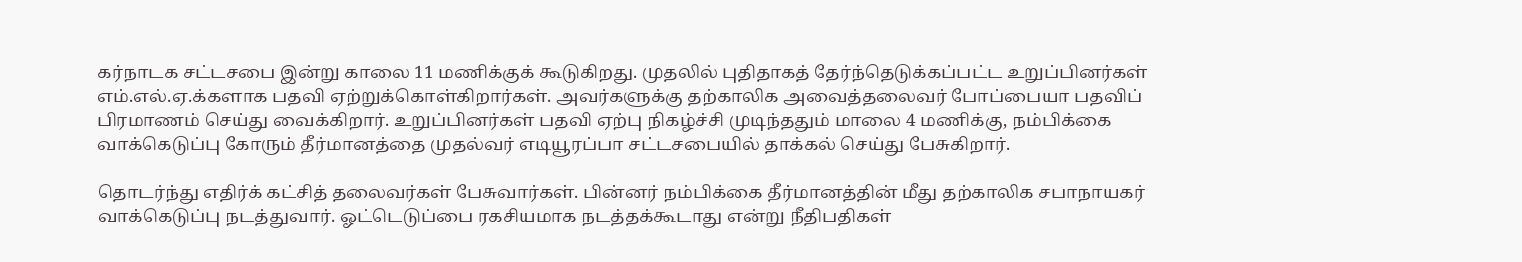கர்நாடக சட்டசபை இன்று காலை 11 மணிக்குக் கூடுகிறது. முதலில் புதிதாகத் தேர்ந்தெடுக்கப்பட்ட உறுப்பினர்கள் எம்.எல்.ஏ.க்களாக பதவி ஏற்றுக்கொள்கிறார்கள். அவர்களுக்கு தற்காலிக அவைத்தலைவர் போப்பையா பதவிப் பிரமாணம் செய்து வைக்கிறார். உறுப்பினர்கள் பதவி ஏற்பு நிகழ்ச்சி முடிந்ததும் மாலை 4 மணிக்கு, நம்பிக்கை வாக்கெடுப்பு கோரும் தீர்மானத்தை முதல்வர் எடியூரப்பா சட்டசபையில் தாக்கல் செய்து பேசுகிறார்.

தொடர்ந்து எதிர்க் கட்சித் தலைவர்கள் பேசுவார்கள். பின்னர் நம்பிக்கை தீர்மானத்தின் மீது தற்காலிக சபாநாயகர் வாக்கெடுப்பு நடத்துவார். ஓட்டெடுப்பை ரகசியமாக நடத்தக்கூடாது என்று நீதிபதிகள்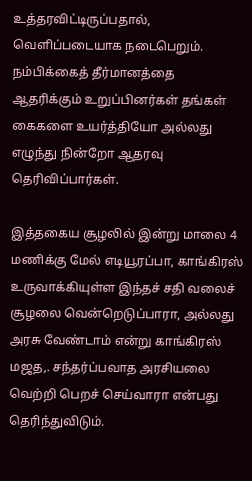உத்தரவிட்டிருப்பதால், வெளிப்படையாக நடைபெறும். நம்பிக்கைத் தீர்மானத்தை ஆதரிக்கும் உறுப்பினர்கள் தங்கள் கைகளை உயர்த்தியோ அல்லது எழுந்து நின்றோ ஆதரவு தெரிவிப்பார்கள்.

இத்தகைய சூழலில் இன்று மாலை 4 மணிக்கு மேல் எடியூரப்பா, காங்கிரஸ் உருவாக்கியுள்ள இந்தச் சதி வலைச் சூழலை வென்றெடுப்பாரா, அல்லது அரசு வேண்டாம் என்று காங்கிரஸ் மஜத,. சந்தர்ப்பவாத அரசியலை வெற்றி பெறச் செய்வாரா என்பது தெரிந்துவிடும்.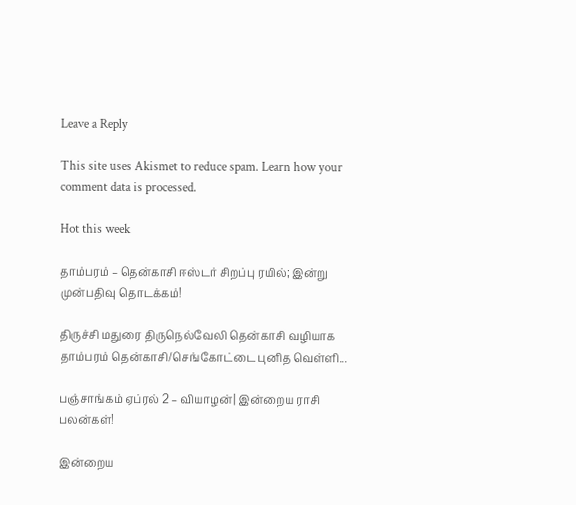Leave a Reply

This site uses Akismet to reduce spam. Learn how your comment data is processed.

Hot this week

தாம்பரம் – தென்காசி ஈஸ்டர் சிறப்பு ரயில்; இன்று முன்பதிவு தொடக்கம்!

திருச்சி மதுரை திருநெல்வேலி தென்காசி வழியாக தாம்பரம் தென்காசி/செங்கோட்டை புனித வெள்ளி...

பஞ்சாங்கம் ஏப்ரல் 2 – வியாழன்| இன்றைய ராசி பலன்கள்!

இன்றைய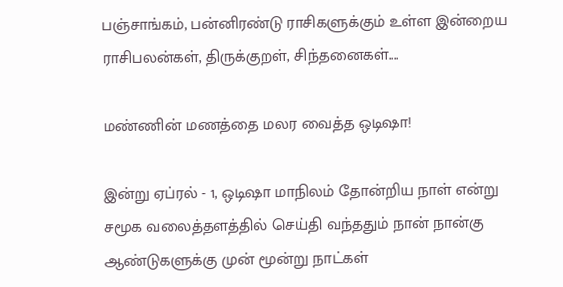பஞ்சாங்கம், பன்னிரண்டு ராசிகளுக்கும் உள்ள இன்றைய ராசிபலன்கள், திருக்குறள், சிந்தனைகள்....

மண்ணின் மணத்தை மலர வைத்த ஒடிஷா!

இன்று ஏப்ரல் - 1, ஒடிஷா மாநிலம் தோன்றிய நாள் என்று சமூக வலைத்தளத்தில் செய்தி வந்ததும் நான் நான்கு ஆண்டுகளுக்கு முன் மூன்று நாட்கள்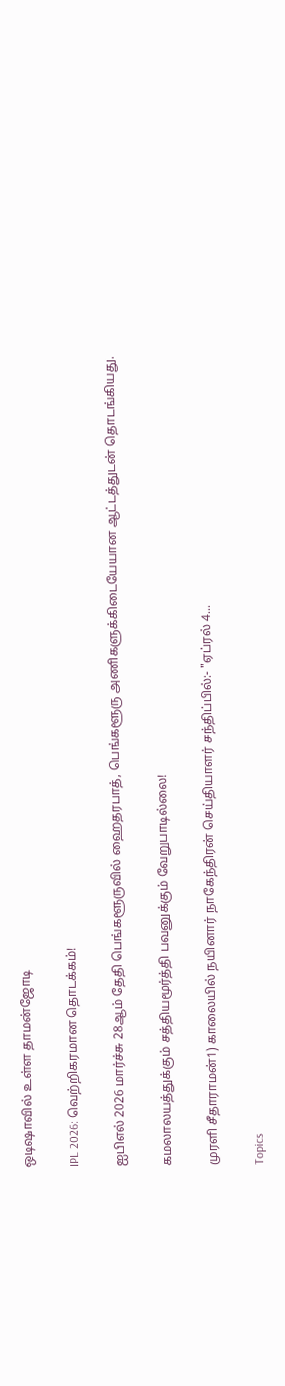ஒடிஷாவில் உள்ள தாமன்ஜோடி

IPL 2026: வெற்றிகரமான தொடக்கம்!

ஐபிஎல் 2026 மார்ச்சு 28ஆம் தேதி பெங்களூருவில் ஹைதரபாத், பெங்களூரு அணிகளுக்கிடையேயான ஆட்டத்துடன் தொடங்கியது.

கமலாலயத்துக்கும் சத்தியமூர்த்தி பவனுக்கும் வேறுபாடில்லை!

முரளி சீதாராமன்1) காலையில் நயினார் நாகேந்திரன் செய்தியாளர் சந்திப்பில்:- "ஏப்ரல் 4...

Topics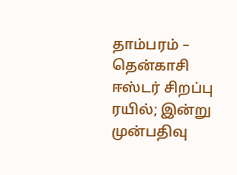தாம்பரம் – தென்காசி ஈஸ்டர் சிறப்பு ரயில்; இன்று முன்பதிவு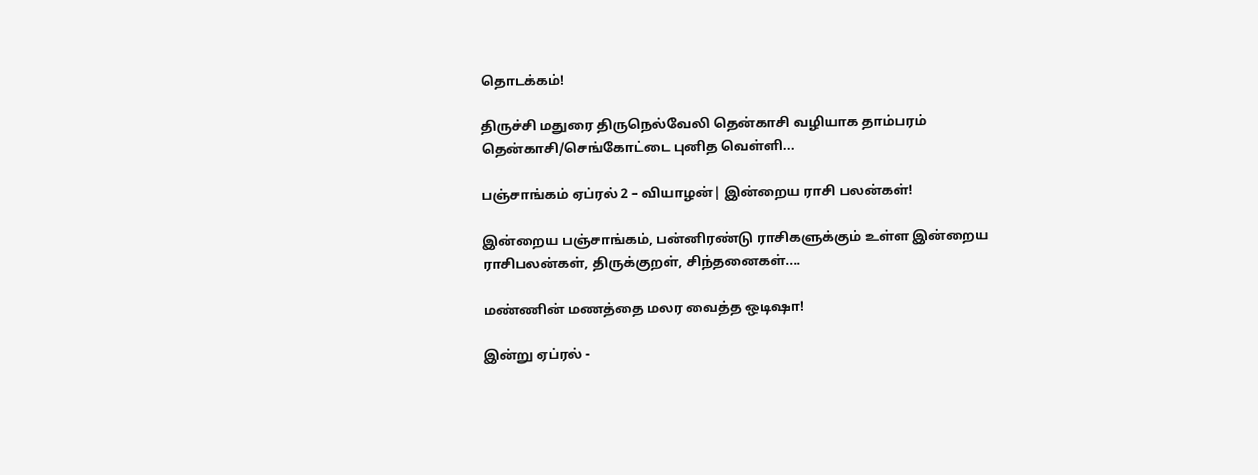தொடக்கம்!

திருச்சி மதுரை திருநெல்வேலி தென்காசி வழியாக தாம்பரம் தென்காசி/செங்கோட்டை புனித வெள்ளி...

பஞ்சாங்கம் ஏப்ரல் 2 – வியாழன்| இன்றைய ராசி பலன்கள்!

இன்றைய பஞ்சாங்கம், பன்னிரண்டு ராசிகளுக்கும் உள்ள இன்றைய ராசிபலன்கள், திருக்குறள், சிந்தனைகள்....

மண்ணின் மணத்தை மலர வைத்த ஒடிஷா!

இன்று ஏப்ரல் -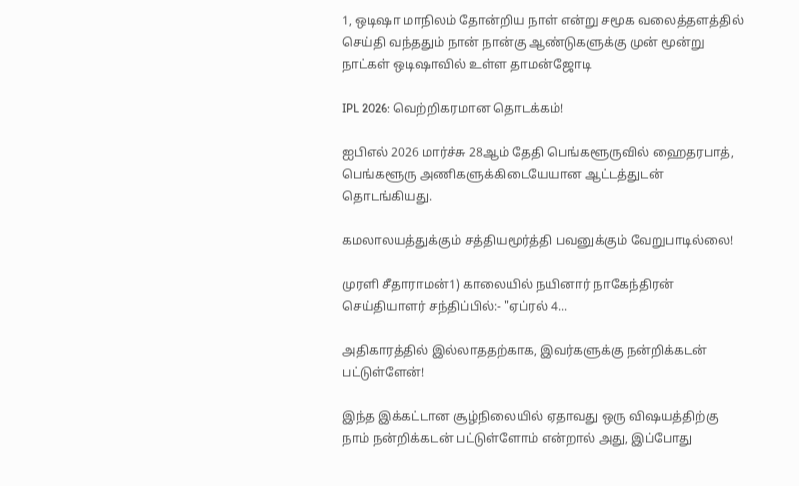1, ஒடிஷா மாநிலம் தோன்றிய நாள் என்று சமூக வலைத்தளத்தில் செய்தி வந்ததும் நான் நான்கு ஆண்டுகளுக்கு முன் மூன்று நாட்கள் ஒடிஷாவில் உள்ள தாமன்ஜோடி

IPL 2026: வெற்றிகரமான தொடக்கம்!

ஐபிஎல் 2026 மார்ச்சு 28ஆம் தேதி பெங்களூருவில் ஹைதரபாத், பெங்களூரு அணிகளுக்கிடையேயான ஆட்டத்துடன் தொடங்கியது.

கமலாலயத்துக்கும் சத்தியமூர்த்தி பவனுக்கும் வேறுபாடில்லை!

முரளி சீதாராமன்1) காலையில் நயினார் நாகேந்திரன் செய்தியாளர் சந்திப்பில்:- "ஏப்ரல் 4...

அதிகாரத்தில் இல்லாததற்காக, இவர்களுக்கு நன்றிக்கடன் பட்டுள்ளேன்!

இந்த இக்கட்டான சூழ்நிலையில் ஏதாவது ஒரு விஷயத்திற்கு நாம் நன்றிக்கடன் பட்டுள்ளோம் என்றால் அது, இப்போது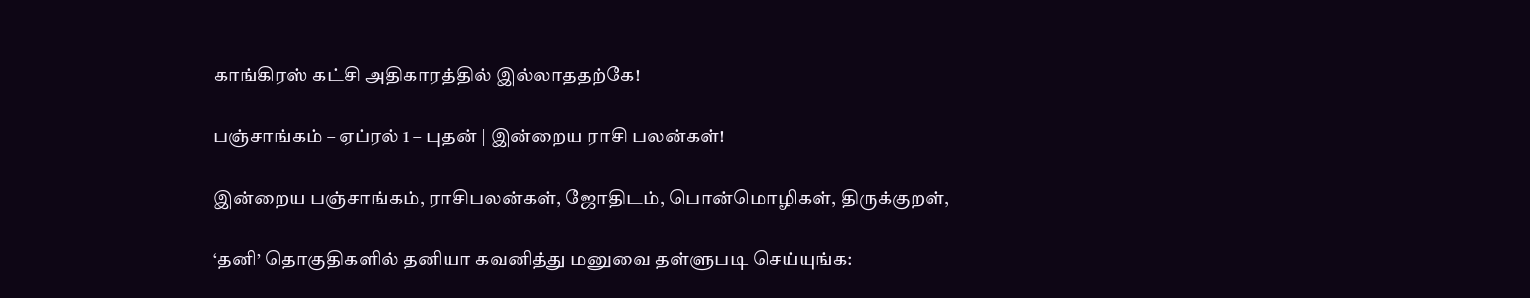காங்கிரஸ் கட்சி அதிகாரத்தில் இல்லாததற்கே!

பஞ்சாங்கம் – ஏப்ரல் 1 – புதன் | இன்றைய ராசி பலன்கள்!

இன்றைய பஞ்சாங்கம், ராசிபலன்கள், ஜோதிடம், பொன்மொழிகள், திருக்குறள்,

‘தனி’ தொகுதிகளில் தனியா கவனித்து மனுவை தள்ளுபடி செய்யுங்க: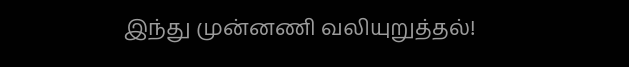இந்து முன்னணி வலியுறுத்தல்!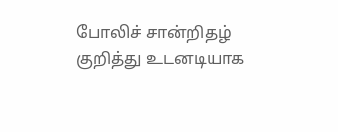போலிச் சான்றிதழ் குறித்து உடனடியாக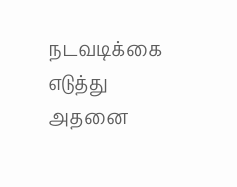நடவடிக்கை எடுத்து அதனை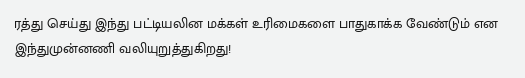ரத்து செய்து இந்து பட்டியலின மக்கள் உரிமைகளை பாதுகாக்க வேண்டும் என இந்துமுன்னணி வலியுறுத்துகிறது!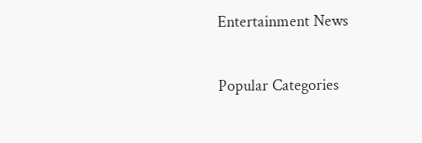Entertainment News

Popular Categories